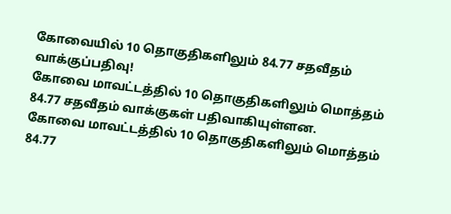கோவையில் 10 தொகுதிகளிலும் 84.77 சதவீதம் வாக்குப்பதிவு!
கோவை மாவட்டத்தில் 10 தொகுதிகளிலும் மொத்தம் 84.77 சதவீதம் வாக்குகள் பதிவாகியுள்ளன.
கோவை மாவட்டத்தில் 10 தொகுதிகளிலும் மொத்தம் 84.77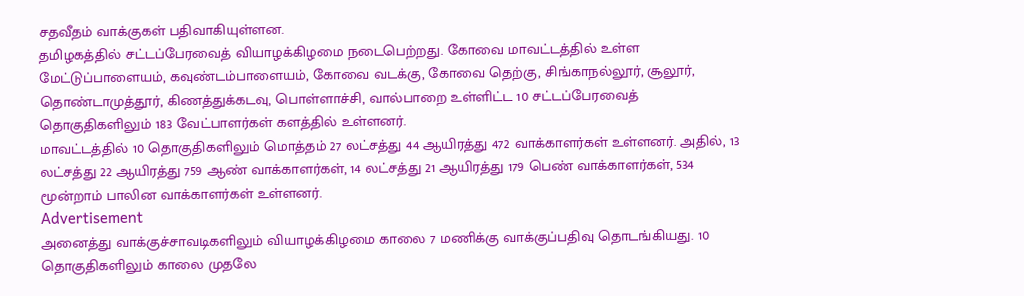சதவீதம் வாக்குகள் பதிவாகியுள்ளன.
தமிழகத்தில் சட்டப்பேரவைத் வியாழக்கிழமை நடைபெற்றது. கோவை மாவட்டத்தில் உள்ள மேட்டுப்பாளையம், கவுண்டம்பாளையம், கோவை வடக்கு, கோவை தெற்கு, சிங்காநல்லூர், சூலூர், தொண்டாமுத்தூர், கிணத்துக்கடவு, பொள்ளாச்சி, வால்பாறை உள்ளிட்ட 10 சட்டப்பேரவைத் தொகுதிகளிலும் 183 வேட்பாளர்கள் களத்தில் உள்ளனர்.
மாவட்டத்தில் 10 தொகுதிகளிலும் மொத்தம் 27 லட்சத்து 44 ஆயிரத்து 472 வாக்காளர்கள் உள்ளனர். அதில், 13 லட்சத்து 22 ஆயிரத்து 759 ஆண் வாக்காளர்கள், 14 லட்சத்து 21 ஆயிரத்து 179 பெண் வாக்காளர்கள், 534 மூன்றாம் பாலின வாக்காளர்கள் உள்ளனர்.
Advertisement
அனைத்து வாக்குச்சாவடிகளிலும் வியாழக்கிழமை காலை 7 மணிக்கு வாக்குப்பதிவு தொடங்கியது. 10 தொகுதிகளிலும் காலை முதலே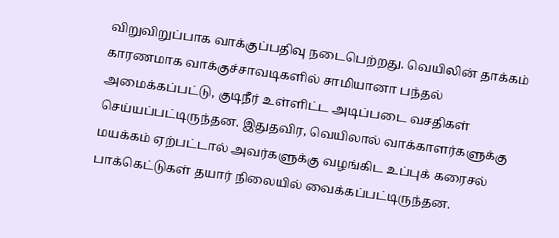விறுவிறுப்பாக வாக்குப்பதிவு நடைபெற்றது. வெயிலின் தாக்கம் காரணமாக வாக்குச்சாவடிகளில் சாமியானா பந்தல் அமைக்கப்பட்டு, குடிநீர் உள்ளிட்ட அடிப்படை வசதிகள் செய்யப்பட்டிருந்தன. இதுதவிர, வெயிலால் வாக்காளர்களுக்கு மயக்கம் ஏற்பட்டால் அவர்களுக்கு வழங்கிட உப்புக் கரைசல் பாக்கெட்டுகள் தயார் நிலையில் வைக்கப்பட்டிருந்தன.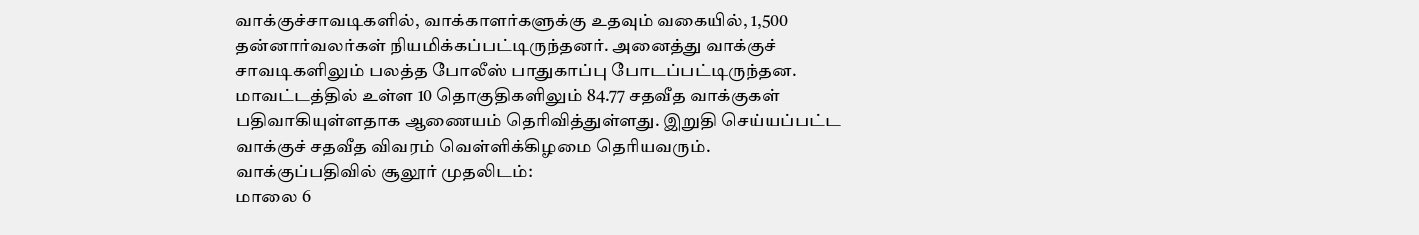வாக்குச்சாவடிகளில், வாக்காளர்களுக்கு உதவும் வகையில், 1,500 தன்னார்வலர்கள் நியமிக்கப்பட்டிருந்தனர். அனைத்து வாக்குச் சாவடிகளிலும் பலத்த போலீஸ் பாதுகாப்பு போடப்பட்டிருந்தன.
மாவட்டத்தில் உள்ள 10 தொகுதிகளிலும் 84.77 சதவீத வாக்குகள் பதிவாகியுள்ளதாக ஆணையம் தெரிவித்துள்ளது. இறுதி செய்யப்பட்ட வாக்குச் சதவீத விவரம் வெள்ளிக்கிழமை தெரியவரும்.
வாக்குப்பதிவில் சூலூர் முதலிடம்:
மாலை 6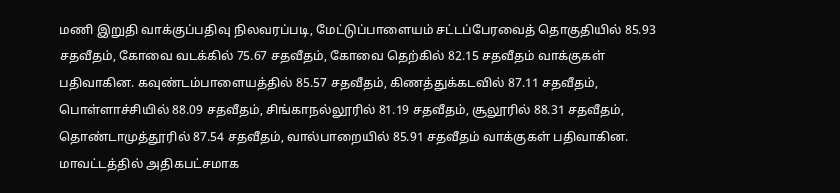மணி இறுதி வாக்குப்பதிவு நிலவரப்படி, மேட்டுப்பாளையம் சட்டப்பேரவைத் தொகுதியில் 85.93 சதவீதம், கோவை வடக்கில் 75.67 சதவீதம், கோவை தெற்கில் 82.15 சதவீதம் வாக்குகள் பதிவாகின. கவுண்டம்பாளையத்தில் 85.57 சதவீதம், கிணத்துக்கடவில் 87.11 சதவீதம், பொள்ளாச்சியில் 88.09 சதவீதம், சிங்காநல்லூரில் 81.19 சதவீதம், சூலூரில் 88.31 சதவீதம், தொண்டாமுத்தூரில் 87.54 சதவீதம், வால்பாறையில் 85.91 சதவீதம் வாக்குகள் பதிவாகின.
மாவட்டத்தில் அதிகபட்சமாக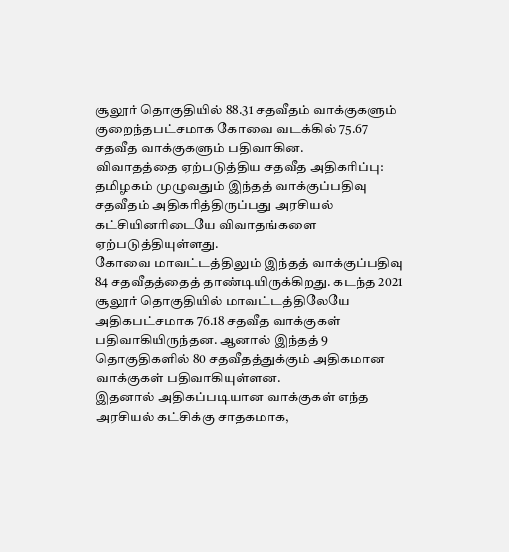சூலூர் தொகுதியில் 88.31 சதவீதம் வாக்குகளும் குறைந்தபட்சமாக கோவை வடக்கில் 75.67 சதவீத வாக்குகளும் பதிவாகின.
விவாதத்தை ஏற்படுத்திய சதவீத அதிகரிப்பு:
தமிழகம் முழுவதும் இந்தத் வாக்குப்பதிவு சதவீதம் அதிகரித்திருப்பது அரசியல் கட்சியினரிடையே விவாதங்களை ஏற்படுத்தியுள்ளது.
கோவை மாவட்டத்திலும் இந்தத் வாக்குப்பதிவு 84 சதவீதத்தைத் தாண்டியிருக்கிறது. கடந்த 2021 சூலூர் தொகுதியில் மாவட்டத்திலேயே அதிகபட்சமாக 76.18 சதவீத வாக்குகள் பதிவாகியிருந்தன. ஆனால் இந்தத் 9 தொகுதிகளில் 80 சதவீதத்துக்கும் அதிகமான வாக்குகள் பதிவாகியுள்ளன.
இதனால் அதிகப்படியான வாக்குகள் எந்த அரசியல் கட்சிக்கு சாதகமாக,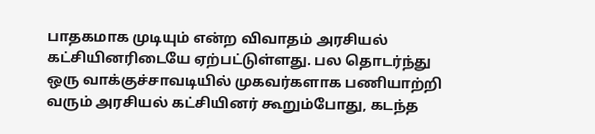பாதகமாக முடியும் என்ற விவாதம் அரசியல் கட்சியினரிடையே ஏற்பட்டுள்ளது. பல தொடர்ந்து ஒரு வாக்குச்சாவடியில் முகவர்களாக பணியாற்றி வரும் அரசியல் கட்சியினர் கூறும்போது, கடந்த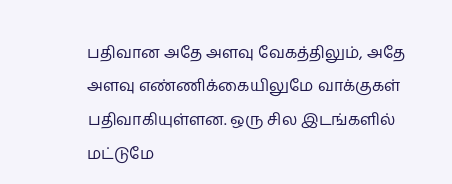பதிவான அதே அளவு வேகத்திலும், அதே அளவு எண்ணிக்கையிலுமே வாக்குகள் பதிவாகியுள்ளன. ஒரு சில இடங்களில் மட்டுமே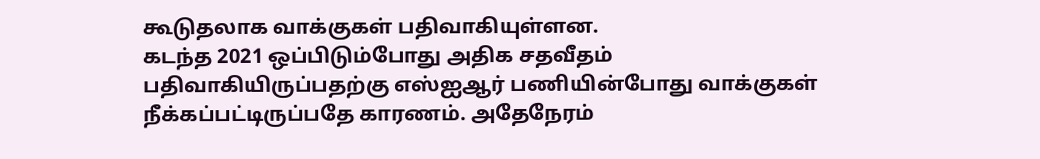கூடுதலாக வாக்குகள் பதிவாகியுள்ளன.
கடந்த 2021 ஒப்பிடும்போது அதிக சதவீதம் பதிவாகியிருப்பதற்கு எஸ்ஐஆர் பணியின்போது வாக்குகள் நீக்கப்பட்டிருப்பதே காரணம். அதேநேரம்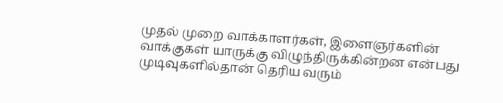முதல் முறை வாக்காளர்கள், இளைஞர்களின் வாக்குகள் யாருக்கு விழுந்திருக்கின்றன என்பது முடிவுகளில்தான் தெரிய வரும்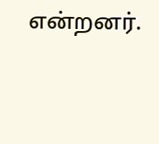என்றனர்.